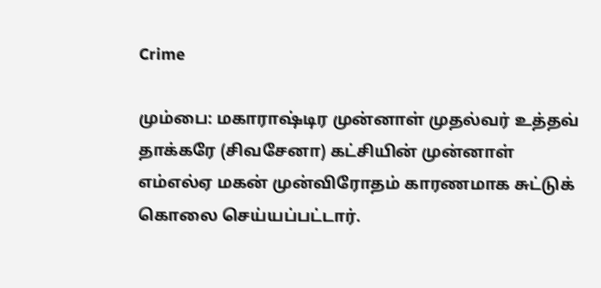Crime

மும்பை: மகாராஷ்டிர முன்னாள் முதல்வர் உத்தவ் தாக்கரே (சிவசேனா) கட்சியின் முன்னாள் எம்எல்ஏ மகன் முன்விரோதம் காரணமாக சுட்டுக் கொலை செய்யப்பட்டார்.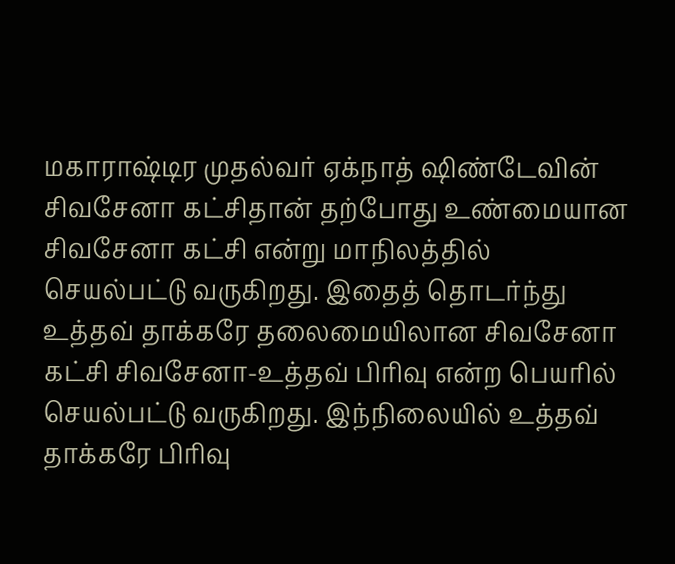மகாராஷ்டிர முதல்வர் ஏக்நாத் ஷிண்டேவின் சிவசேனா கட்சிதான் தற்போது உண்மையான சிவசேனா கட்சி என்று மாநிலத்தில் செயல்பட்டு வருகிறது. இதைத் தொடர்ந்து உத்தவ் தாக்கரே தலைமையிலான சிவசேனா கட்சி சிவசேனா-உத்தவ் பிரிவு என்ற பெயரில் செயல்பட்டு வருகிறது. இந்நிலையில் உத்தவ் தாக்கரே பிரிவு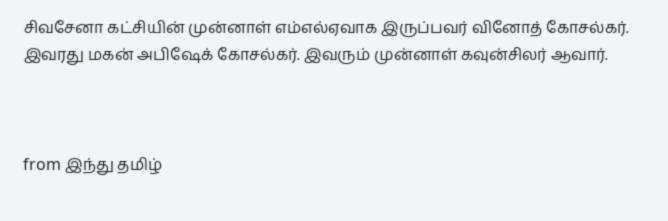சிவசேனா கட்சியின் முன்னாள் எம்எல்ஏவாக இருப்பவர் வினோத் கோசல்கர். இவரது மகன் அபிஷேக் கோசல்கர். இவரும் முன்னாள் கவுன்சிலர் ஆவார்.



from இந்து தமிழ்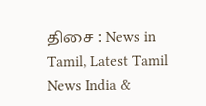திசை : News in Tamil, Latest Tamil News India &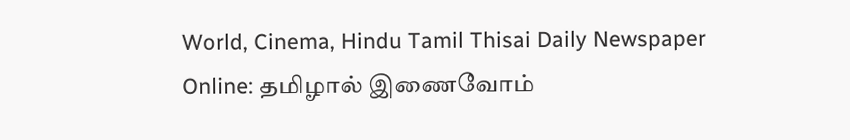World, Cinema, Hindu Tamil Thisai Daily Newspaper Online: தமிழால் இணைவோம்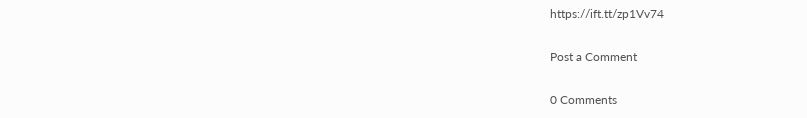https://ift.tt/zp1Vv74

Post a Comment

0 Comments